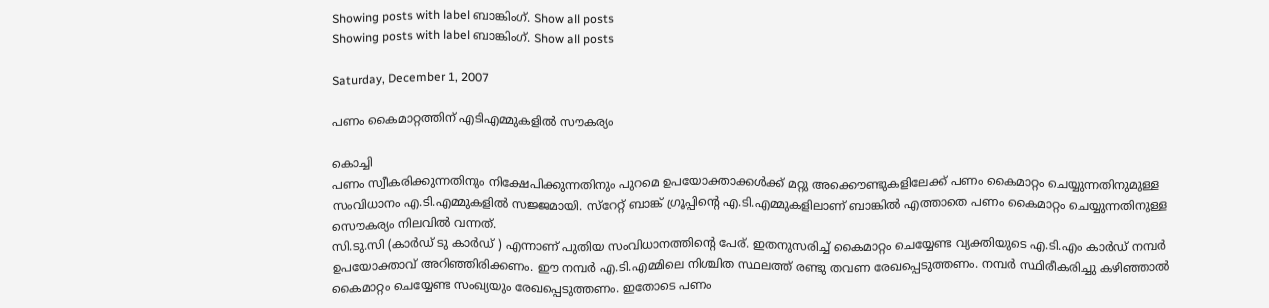Showing posts with label ബാങ്കിംഗ്. Show all posts
Showing posts with label ബാങ്കിംഗ്. Show all posts

Saturday, December 1, 2007

പണം കൈമാറ്റത്തിന് എടിഎമ്മുകളില്‍ സൗകര്യം

കൊച്ചി
പണം സ്വീകരിക്കുന്നതിനും നിക്ഷേപിക്കുന്നതിനും പുറമെ ഉപയോക്താക്കള്‍ക്ക് മറ്റു അക്കൌണ്ടുകളിലേക്ക് പണം കൈമാറ്റം ചെയ്യുന്നതിനുമുള്ള സംവിധാനം എ.ടി.എമ്മുകളില്‍ സജ്ജമായി. സ്റേറ്റ് ബാങ്ക് ഗ്രൂപ്പിന്റെ എ.ടി.എമ്മുകളിലാണ് ബാങ്കില്‍ എത്താതെ പണം കൈമാറ്റം ചെയ്യുന്നതിനുള്ള സൌകര്യം നിലവില്‍ വന്നത്.
സി.ടു.സി (കാര്‍ഡ് ടു കാര്‍ഡ് ) എന്നാണ് പുതിയ സംവിധാനത്തിന്റെ പേര്. ഇതനുസരിച്ച് കൈമാറ്റം ചെയ്യേണ്ട വ്യക്തിയുടെ എ.ടി.എം കാര്‍ഡ് നമ്പര്‍ ഉപയോക്താവ് അറിഞ്ഞിരിക്കണം. ഈ നമ്പര്‍ എ.ടി.എമ്മിലെ നിശ്ചിത സ്ഥലത്ത് രണ്ടു തവണ രേഖപ്പെടുത്തണം. നമ്പര്‍ സ്ഥിരീകരിച്ചു കഴിഞ്ഞാല്‍ കൈമാറ്റം ചെയ്യേണ്ട സംഖ്യയും രേഖപ്പെടുത്തണം. ഇതോടെ പണം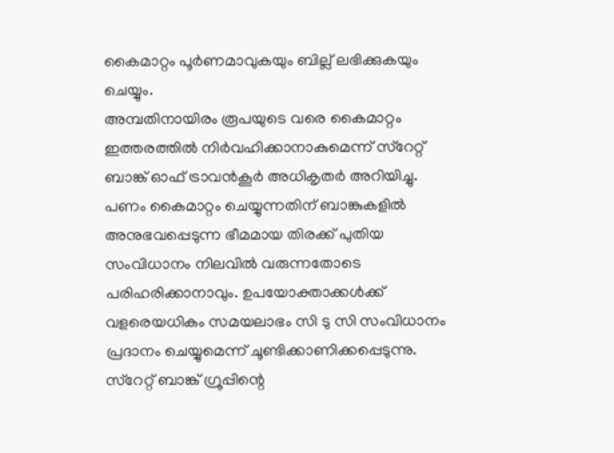കൈമാറ്റം പൂര്‍ണമാവുകയും ബില്ല് ലഭിക്കുകയും ചെയ്യും.
അമ്പതിനായിരം രൂപയുടെ വരെ കൈമാറ്റം ഇത്തരത്തില്‍ നിര്‍വഹിക്കാനാകുമെന്ന് സ്റേറ്റ് ബാങ്ക് ഓഫ് ട്രാവന്‍കൂര്‍ അധികൃതര്‍ അറിയിച്ചു. പണം കൈമാറ്റം ചെയ്യുന്നതിന് ബാങ്കുകളില്‍ അനുഭവപ്പെടുന്ന ഭീമമായ തിരക്ക് പുതിയ സംവിധാനം നിലവില്‍ വരുന്നതോടെ പരിഹരിക്കാനാവും. ഉപയോക്താക്കള്‍ക്ക് വളരെയധികം സമയലാഭം സി ടു സി സംവിധാനം പ്രദാനം ചെയ്യുമെന്ന് ചൂണ്ടിക്കാണിക്കപ്പെടുന്നു. സ്റേറ്റ് ബാങ്ക് ഗ്രൂപ്പിന്റെ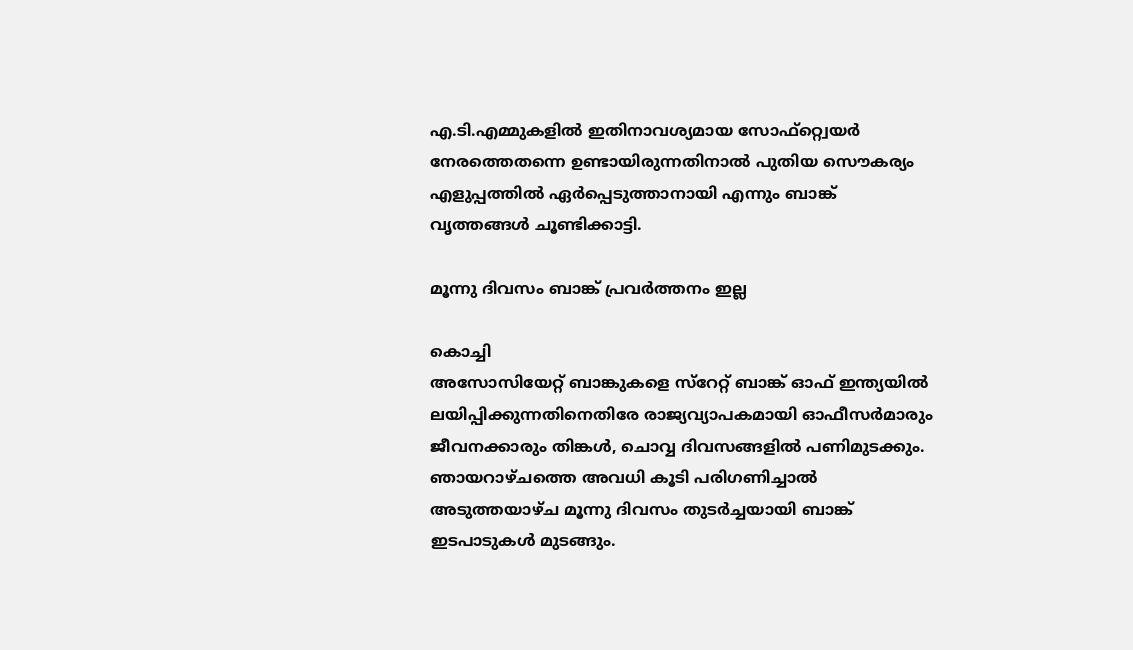എ.ടി.എമ്മുകളില്‍ ഇതിനാവശ്യമായ സോഫ്റ്റ്വെയര്‍ നേരത്തെതന്നെ ഉണ്ടായിരുന്നതിനാല്‍ പുതിയ സൌകര്യം എളുപ്പത്തില്‍ ഏര്‍പ്പെടുത്താനായി എന്നും ബാങ്ക് വൃത്തങ്ങള്‍ ചൂണ്ടിക്കാട്ടി.

മൂന്നു ദിവസം ബാങ്ക് പ്രവര്‍ത്തനം ഇല്ല

കൊച്ചി
അസോസിയേറ്റ് ബാങ്കുകളെ സ്റേറ്റ് ബാങ്ക് ഓഫ് ഇന്ത്യയില്‍ ലയിപ്പിക്കുന്നതിനെതിരേ രാജ്യവ്യാപകമായി ഓഫീസര്‍മാരും ജീവനക്കാരും തിങ്കള്‍, ചൊവ്വ ദിവസങ്ങളില്‍ പണിമുടക്കും.
ഞായറാഴ്ചത്തെ അവധി കൂടി പരിഗണിച്ചാല്‍ അടുത്തയാഴ്ച മൂന്നു ദിവസം തുടര്‍ച്ചയായി ബാങ്ക് ഇടപാടുകള്‍ മുടങ്ങും.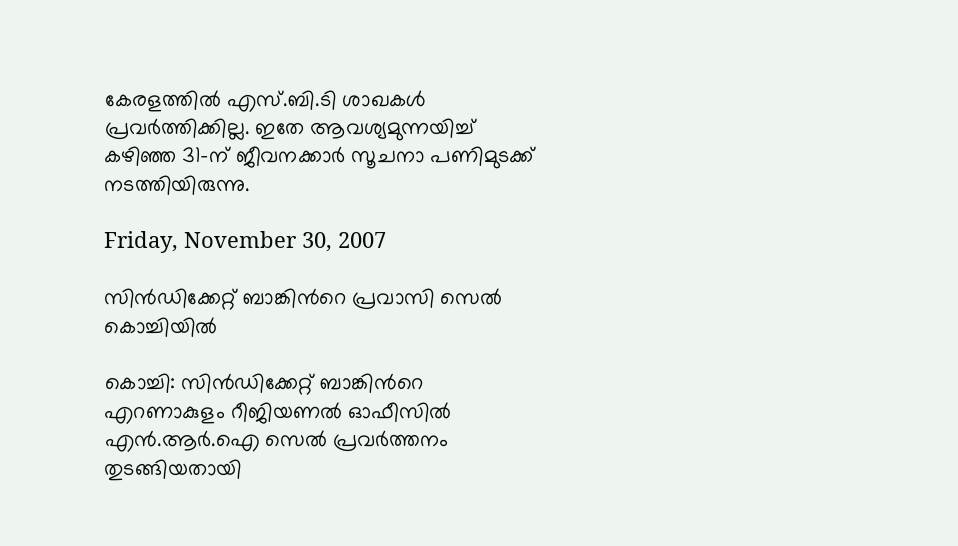കേരളത്തില്‍ എസ്.ബി.ടി ശാഖകള്‍ പ്രവര്‍ത്തിക്കില്ല. ഇതേ ആവശ്യമുന്നയിച്ച് കഴിഞ്ഞ 31-ന് ജീവനക്കാര്‍ സൂചനാ പണിമുടക്ക് നടത്തിയിരുന്നു.

Friday, November 30, 2007

സിന്‍ഡിക്കേറ്റ് ബാങ്കിന്‍റെ പ്രവാസി സെല്‍ കൊച്ചിയില്‍

കൊച്ചി: സിന്‍ഡിക്കേറ്റ് ബാങ്കിന്‍റെ എറണാകുളം റീജിയണല്‍ ഓഫീസില്‍ എന്‍.ആര്‍.ഐ സെല്‍ പ്രവര്‍ത്തനം തുടങ്ങിയതായി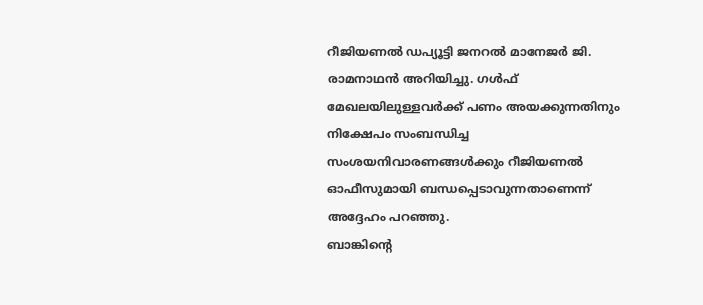റീജിയണല്‍ ഡപ്യൂട്ടി ജനറല്‍ മാനേജര്‍ ജി. രാമനാഥന്‍ അറിയിച്ചു. ഗള്‍ഫ് മേഖലയിലുള്ളവര്‍ക്ക് പണം അയക്കുന്നതിനും നിക്ഷേപം സംബന്ധിച്ച സംശയനിവാരണങ്ങള്‍ക്കും റീജിയണല്‍ ഓഫീസുമായി ബന്ധപ്പെടാവുന്നതാണെന്ന് അദ്ദേഹം പറഞ്ഞു.
ബാങ്കിന്‍റെ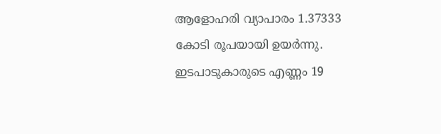ആളോഹരി വ്യാപാരം 1.37333 കോടി രൂപയായി ഉയര്‍ന്നു. ഇടപാടുകാരുടെ എണ്ണം 19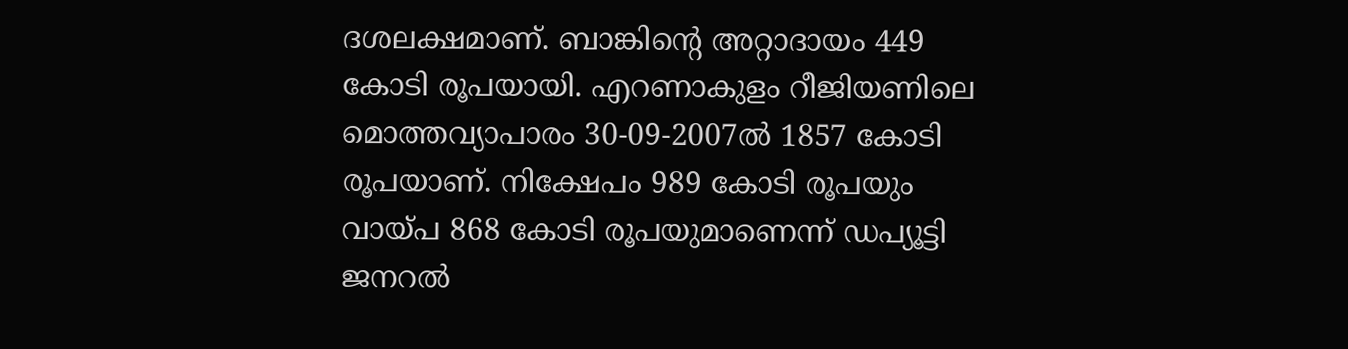ദശലക്ഷമാണ്. ബാങ്കിന്‍റെ അറ്റാദായം 449 കോടി രൂപയായി. എറണാകുളം റീജിയണിലെ മൊത്തവ്യാപാരം 30-09-2007ല്‍ 1857 കോടി രൂപയാണ്. നിക്ഷേപം 989 കോടി രൂപയും വായ്പ 868 കോടി രൂപയുമാണെന്ന് ഡപ്യൂട്ടി ജനറല്‍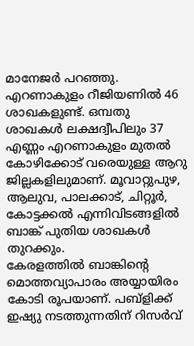മാനേജര്‍ പറഞ്ഞു. എറണാകുളം റീജിയണില്‍ 46 ശാഖകളുണ്ട്. ഒമ്പതു ശാഖകള്‍ ലക്ഷദ്വീപിലും 37 എണ്ണം എറണാകുളം മുതല്‍ കോഴിക്കോട് വരെയുള്ള ആറു ജില്ലകളിലുമാണ്. മൂവാറ്റുപുഴ, ആലുവ, പാലക്കാട്, ചിറ്റൂര്‍, കോട്ടക്കല്‍ എന്നിവിടങ്ങളില്‍ ബാങ്ക് പുതിയ ശാഖകള്‍ തുറക്കും.
കേരളത്തില്‍ ബാങ്കിന്റെ മൊത്തവ്യാപാരം അയ്യായിരം കോടി രൂപയാണ്. പബ്ളിക്ക് ഇഷ്യു നടത്തുന്നതിന് റിസര്‍വ്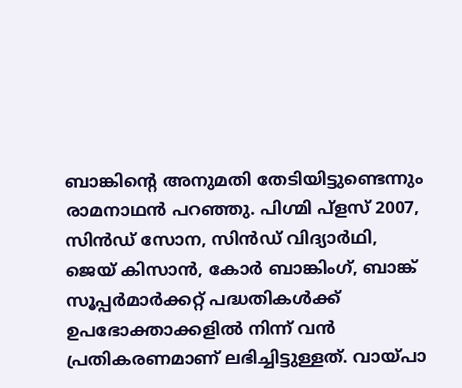ബാങ്കിന്റെ അനുമതി തേടിയിട്ടുണ്ടെന്നും രാമനാഥന്‍ പറഞ്ഞു. പിഗ്മി പ്ളസ് 2007, സിന്‍ഡ് സോന, സിന്‍ഡ് വിദ്യാര്‍ഥി, ജെയ് കിസാന്‍, കോര്‍ ബാങ്കിംഗ്, ബാങ്ക് സൂപ്പര്‍മാര്‍ക്കറ്റ് പദ്ധതികള്‍ക്ക് ഉപഭോക്താക്കളില്‍ നിന്ന് വന്‍ പ്രതികരണമാണ് ലഭിച്ചിട്ടുള്ളത്. വായ്പാ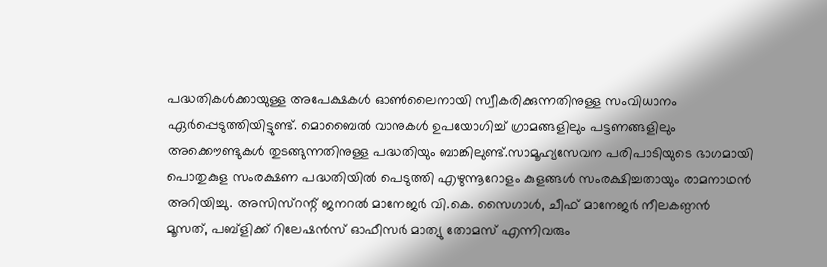പദ്ധതികള്‍ക്കായുള്ള അപേക്ഷകള്‍ ഓണ്‍ലൈനായി സ്വീകരിക്കുന്നതിനുള്ള സംവിധാനം ഏര്‍പ്പെടുത്തിയിട്ടുണ്ട്. മൊബൈല്‍ വാനുകള്‍ ഉപയോഗിച്ച് ഗ്രാമങ്ങളിലും പട്ടണങ്ങളിലും അക്കൌണ്ടുകള്‍ തുടങ്ങുന്നതിനുള്ള പദ്ധതിയും ബാങ്കിലുണ്ട്.സാമൂഹ്യസേവന പരിപാടിയുടെ ഭാഗമായി പൊതുകുള സംരക്ഷണ പദ്ധതിയില്‍ പെടുത്തി എഴുന്നൂറോളം കുളങ്ങള്‍ സംരക്ഷിച്ചതായും രാമനാഥന്‍ അറിയിച്ചു. അസിസ്റന്റ് ജനറല്‍ മാനേജര്‍ വി.കെ. സൈഗാള്‍, ചീഫ് മാനേജര്‍ നീലകണ്ഠന്‍ മൂസത്, പബ്ളിക്ക് റിലേഷന്‍സ് ഓഫീസര്‍ മാത്യു തോമസ് എന്നിവരും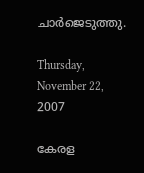ചാര്‍ജെടുത്തു.

Thursday, November 22, 2007

കേരള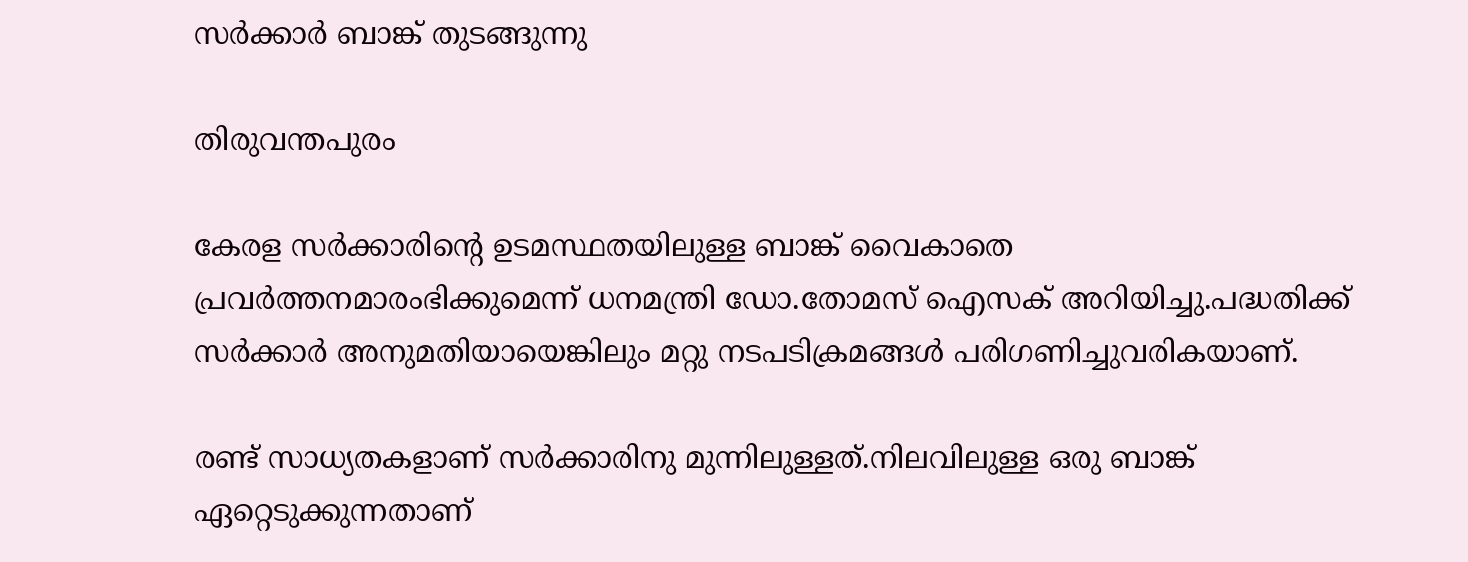സര്‍ക്കാര്‍ ബാങ്ക് തുടങ്ങുന്നു

തിരുവന്തപുരം

കേരള സര്‍ക്കാരിന്‍റെ ഉടമസ്ഥതയിലുള്ള ബാങ്ക് വൈകാതെ പ്രവര്‍ത്തനമാരംഭിക്കുമെന്ന് ധനമന്ത്രി ഡോ.തോമസ് ഐസക് അറിയിച്ചു.പദ്ധതിക്ക് സര്‍ക്കാര്‍ അനുമതിയായെങ്കിലും മറ്റു നടപടിക്രമങ്ങള്‍ പരിഗണിച്ചുവരികയാണ്.

രണ്ട് സാധ്യതകളാണ് സര്‍ക്കാരിനു മുന്നിലുള്ളത്.നിലവിലുള്ള ഒരു ബാങ്ക് ഏറ്റെടുക്കുന്നതാണ്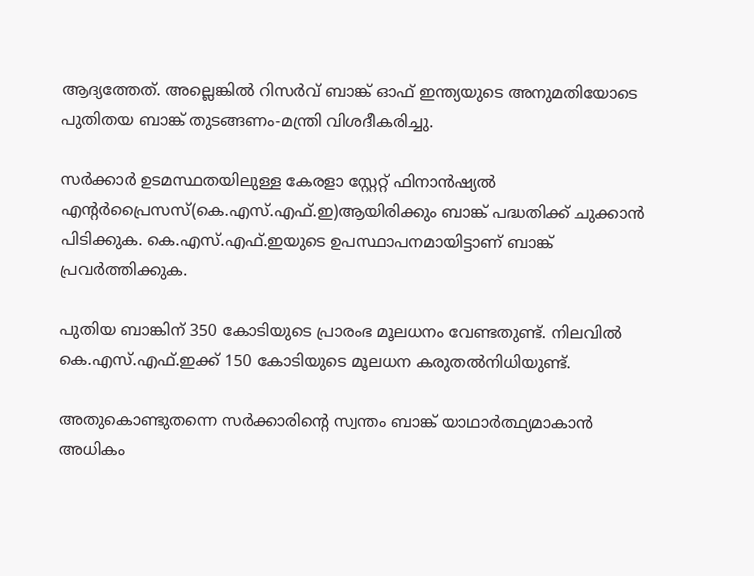ആദ്യത്തേത്. അല്ലെങ്കില്‍ റിസര്‍വ് ബാങ്ക് ഓഫ് ഇന്ത്യയുടെ അനുമതിയോടെ പുതിതയ ബാങ്ക് തുടങ്ങണം-മന്ത്രി വിശദീകരിച്ചു.

സര്‍ക്കാര്‍ ഉടമസ്ഥതയിലുള്ള കേരളാ സ്റ്റേറ്റ് ഫിനാന്‍ഷ്യല്‍ എന്‍റര്‍പ്രൈസസ്(കെ.എസ്.എഫ്.ഇ)ആയിരിക്കും ബാങ്ക് പദ്ധതിക്ക് ചുക്കാന്‍ പിടിക്കുക. കെ.എസ്.എഫ്.ഇയുടെ ഉപസ്ഥാപനമായിട്ടാണ് ബാങ്ക് പ്രവര്‍ത്തിക്കുക.

പുതിയ ബാങ്കിന് 350 കോടിയുടെ പ്രാരംഭ മൂലധനം വേണ്ടതുണ്ട്. നിലവില്‍
കെ.എസ്.എഫ്.ഇക്ക് 150 കോടിയുടെ മൂലധന കരുതല്‍നിധിയുണ്ട്.

അതുകൊണ്ടുതന്നെ സര്‍ക്കാരിന്‍റെ സ്വന്തം ബാങ്ക് യാഥാര്‍ത്ഥ്യമാകാന്‍
അധികം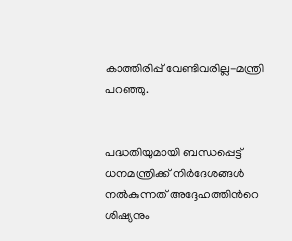കാത്തിരിപ്പ് വേണ്ടിവരില്ല-മന്ത്രി പറഞ്ഞു.


പദ്ധതിയുമായി ബന്ധപ്പെട്ട് ധനമന്ത്രിക്ക് നിര്‍ദേശങ്ങള്‍ നല്‍കുന്നത് അദ്ദേഹത്തിന്‍റെ ശിഷ്യനും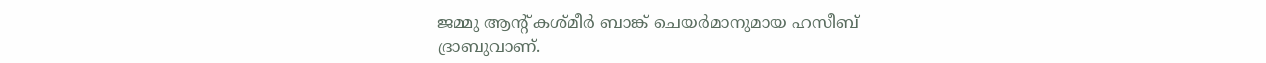ജമ്മു ആന്‍റ് കശ്മീര്‍ ബാങ്ക് ചെയര്‍മാനുമായ ഹസീബ്
ദ്രാബുവാണ്.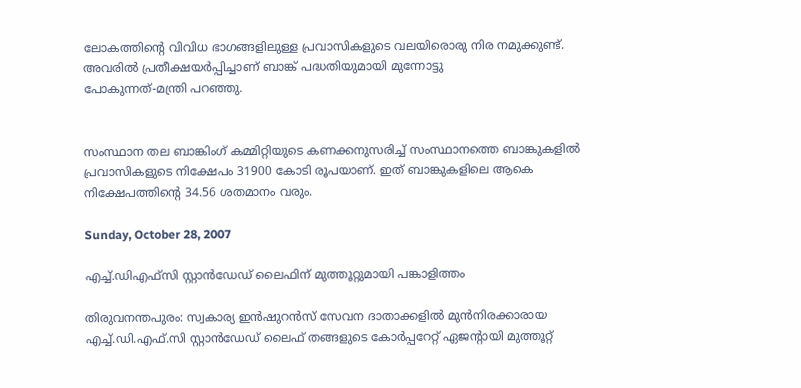ലോകത്തിന്‍റെ വിവിധ ഭാഗങ്ങളിലുള്ള പ്രവാസികളുടെ വലയിരൊരു നിര നമുക്കുണ്ട്. അവരില്‍ പ്രതീക്ഷയര്‍പ്പിച്ചാണ് ബാങ്ക് പദ്ധതിയുമായി മുന്നോട്ടു
പോകുന്നത്-മന്ത്രി പറഞ്ഞു.


സംസ്ഥാന തല ബാങ്കിംഗ് കമ്മിറ്റിയുടെ കണക്കനുസരിച്ച് സംസ്ഥാനത്തെ ബാങ്കുകളില്‍ പ്രവാസികളുടെ നിക്ഷേപം 31900 കോടി രൂപയാണ്. ഇത് ബാങ്കുകളിലെ ആകെ
നിക്ഷേപത്തിന്‍റെ 34.56 ശതമാനം വരും.

Sunday, October 28, 2007

എച്ച്.ഡിഎഫ്സി സ്റ്റാന്‍ഡേഡ് ലൈഫിന് മുത്തൂറ്റുമായി പങ്കാളിത്തം

തിരുവനന്തപുരം: സ്വകാര്യ ഇന്‍ഷുറന്‍സ് സേവന ദാതാക്കളില്‍ മുന്‍നിരക്കാരായ എച്ച്.ഡി.എഫ്.സി സ്റ്റാന്‍ഡേഡ് ലൈഫ് തങ്ങളുടെ കോര്‍പ്പറേറ്റ് ഏജന്‍റായി മുത്തൂറ്റ്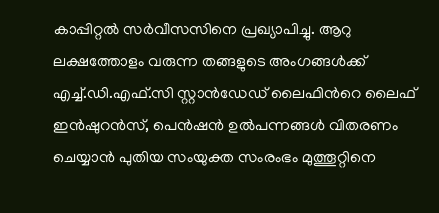കാപ്പിറ്റല്‍ സര്‍വീസസിനെ പ്രഖ്യാപിച്ചു. ആറു ലക്ഷത്തോളം വരുന്ന തങ്ങളുടെ അംഗങ്ങള്‍ക്ക് എച്ച്.ഡി.എഫ്.സി സ്റ്റാന്‍ഡേഡ് ലൈഫിന്‍റെ ലൈഫ് ഇന്‍ഷുറന്‍സ്, പെന്‍ഷന്‍ ഉല്‍പന്നങ്ങള്‍ വിതരണം ചെയ്യാന്‍ പുതിയ സംയുക്ത സംരംഭം മുത്തൂറ്റിനെ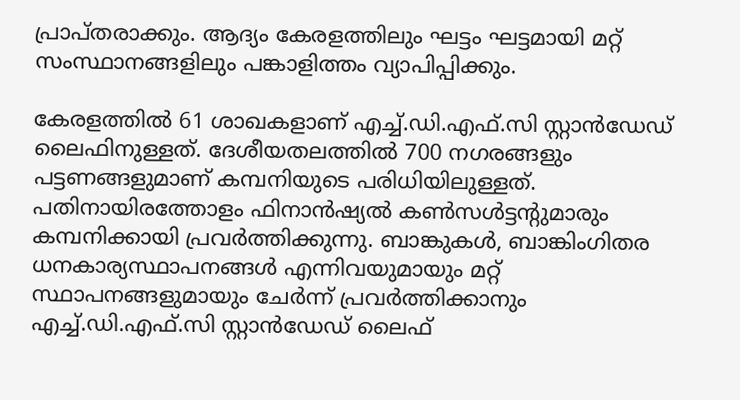പ്രാപ്തരാക്കും. ആദ്യം കേരളത്തിലും ഘട്ടം ഘട്ടമായി മറ്റ് സംസ്ഥാനങ്ങളിലും പങ്കാളിത്തം വ്യാപിപ്പിക്കും.

കേരളത്തില്‍ 61 ശാഖകളാണ് എച്ച്.ഡി.എഫ്.സി സ്റ്റാന്‍ഡേഡ് ലൈഫിനുള്ളത്. ദേശീയതലത്തില്‍ 700 നഗരങ്ങളും പട്ടണങ്ങളുമാണ് കമ്പനിയുടെ പരിധിയിലുള്ളത്. പതിനായിരത്തോളം ഫിനാന്‍ഷ്യല്‍ കണ്‍സള്‍ട്ടന്‍റുമാരും കമ്പനിക്കായി പ്രവര്‍ത്തിക്കുന്നു. ബാങ്കുകള്‍, ബാങ്കിംഗിതര ധനകാര്യസ്ഥാപനങ്ങള്‍ എന്നിവയുമായും മറ്റ് സ്ഥാപനങ്ങളുമായും ചേര്‍ന്ന് പ്രവര്‍ത്തിക്കാനും എച്ച്.ഡി.എഫ്.സി സ്റ്റാന്‍ഡേഡ് ലൈഫ്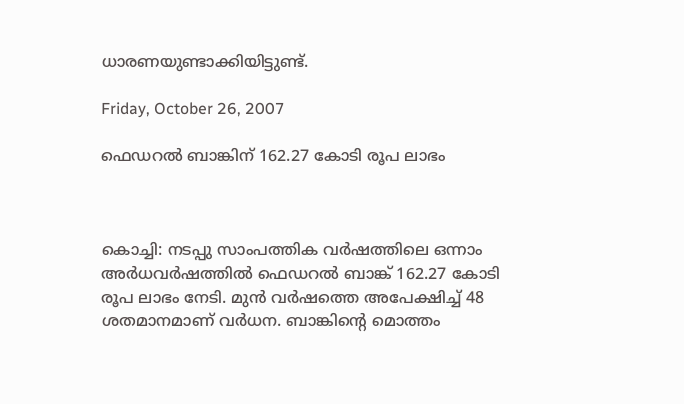ധാരണയുണ്ടാക്കിയിട്ടുണ്ട്.

Friday, October 26, 2007

ഫെഡറല്‍ ബാങ്കിന് 162.27 കോടി രൂപ ലാഭം



കൊച്ചി: നടപ്പു സാംപത്തിക വര്‍ഷത്തിലെ ഒന്നാം അര്‍ധവര്‍ഷത്തില്‍ ഫെഡറല്‍ ബാങ്ക് 162.27 കോടി രൂപ ലാഭം നേടി. മുന്‍ വര്‍ഷത്തെ അപേക്ഷിച്ച് 48 ശതമാനമാണ് വര്‍ധന. ബാങ്കിന്‍റെ മൊത്തം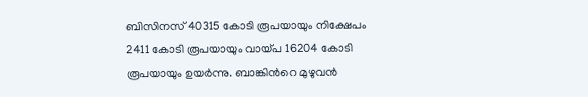ബിസിനസ് 40315 കോടി രൂപയായും നിക്ഷേപം 2411 കോടി രൂപയായും വായ്പ 16204 കോടി രൂപയായും ഉയര്‍ന്നു. ബാങ്കിന്‍റെ മുഴുവന്‍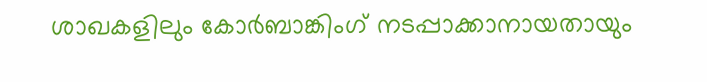ശാഖകളിലും കോര്‍ബാങ്കിംഗ് നടപ്പാക്കാനായതായും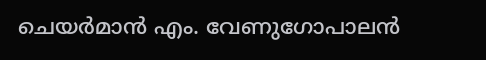ചെയര്‍മാന്‍ എം. വേണുഗോപാലന്‍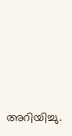അറിയിച്ചു.